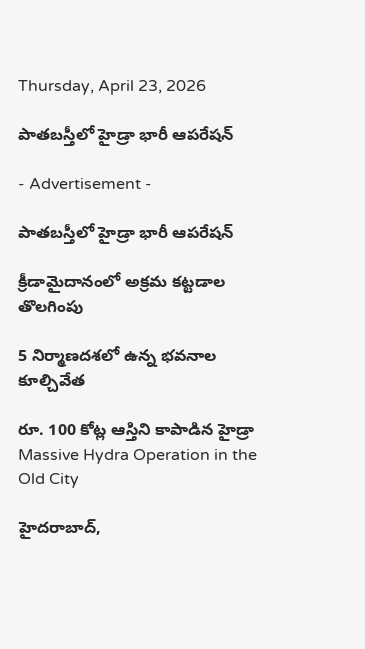Thursday, April 23, 2026

పాతబస్తీలో హైడ్రా భారీ ఆపరేషన్

- Advertisement -

పాతబస్తీలో హైడ్రా భారీ ఆపరేషన్

క్రీడామైదానంలో అక్రమ కట్టడాల తొలగింపు

5 నిర్మాణదశలో ఉన్న భవనాల కూల్చివేత

రూ. 100 కోట్ల ఆస్తిని కాపాడిన హైడ్రా
Massive Hydra Operation in the Old City

హైదరాబాద్,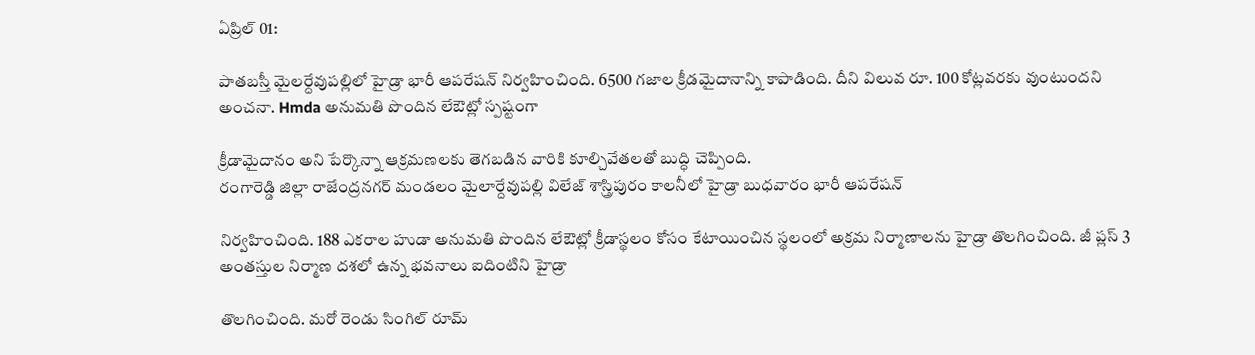ఏప్రిల్ 01:

పాతబస్తీ మైలర్దేవుపల్లిలో హైడ్రా భారీ ఆపరేషన్ నిర్వహించింది. 6500 గజాల క్రీడమైదానాన్ని కాపాడింది. దీని విలువ రూ. 100 కోట్లవరకు వుంటుందని అంచనా. Hmda అనుమతి పొందిన లేఔట్లో స్పష్టంగా

క్రీడామైదానం అని పేర్కొన్నా ఆక్రమణలకు తెగబడిన వారికి కూల్చివేతలతో బుద్ధి చెప్పింది.
రంగారెడ్డి జిల్లా రాజేంద్రనగర్ మండలం మైలార్దేవుపల్లి విలేజ్ శాస్త్రిపురం కాలనీలో హైడ్రా బుధవారం భారీ ఆపరేషన్

నిర్వహించింది. 188 ఎకరాల హుడా అనుమతి పొందిన లేఔట్లో క్రీడాస్థలం కోసం కేటాయించిన స్థలంలో అక్రమ నిర్మాణాలను హైడ్రా తొలగించింది. జీ ప్లస్ 3 అంతస్తుల నిర్మాణ దశలో ఉన్న భవనాలు ఐదింటిని హైడ్రా

తొలగించింది. మరో రెండు సింగిల్ రూమ్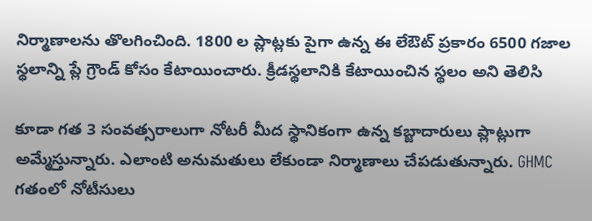నిర్మాణాలను తొలగించింది. 1800 ల ప్లాట్లకు పైగా ఉన్న ఈ లేఔట్ ప్రకారం 6500 గజాల స్థలాన్ని ప్లే గ్రౌండ్ కోసం కేటాయించారు. క్రీడస్థలానికి కేటాయించిన స్థలం అని తెలిసి

కూడా గత 3 సంవత్సరాలుగా నోటరీ మీద స్థానికంగా ఉన్న కబ్జాదారులు ప్లాట్లుగా అమ్మేస్తున్నారు. ఎలాంటి అనుమతులు లేకుండా నిర్మాణాలు చేపడుతున్నారు. GHMC గతంలో నోటీసులు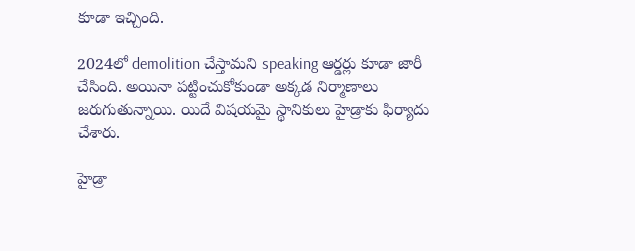కూడా ఇచ్చింది.

2024లో demolition చేస్తామని speaking ఆర్డర్లు కూడా జారీ చేసింది. అయినా పట్టించుకోకుండా అక్కడ నిర్మాణాలు జరుగుతున్నాయి. యిదే విషయమై స్థానికులు హైడ్రాకు ఫిర్యాదు చేశారు.

హైడ్రా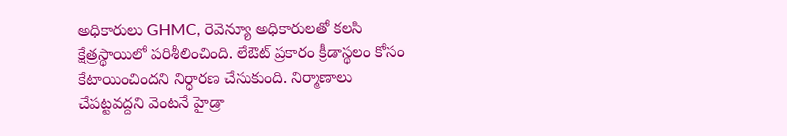అధికారులు GHMC, రెవెన్యూ అధికారులతో కలసి క్షేత్రస్థాయిలో పరిశీలించింది. లేఔట్ ప్రకారం క్రీడాస్థలం కోసం కేటాయించిందని నిర్ధారణ చేసుకుంది. నిర్మాణాలు చేపట్టవద్దని వెంటనే హైడ్రా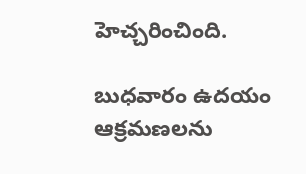హెచ్చరించింది.

బుధవారం ఉదయం ఆక్రమణలను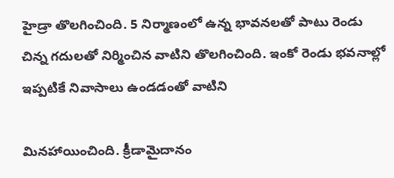హైడ్రా తొలగించింది. 5 నిర్మాణంలో ఉన్న భావనలతో పాటు రెండు చిన్న గదులతో నిర్మించిన వాటిని తొలగించింది. ఇంకో రెండు భవనాల్లో ఇప్పటికే నివాసాలు ఉండడంతో వాటిని

మినహాయించింది. క్రీడామైదానం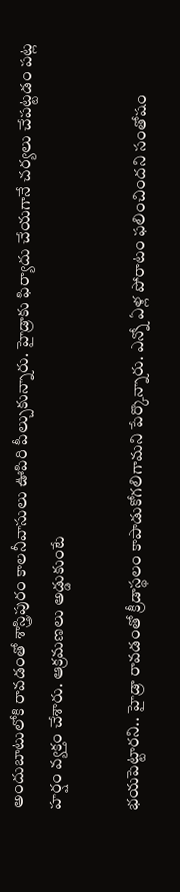అందుబాటులోకి రావడంతో శాస్త్రిపురం కాలనీవాసులు ఊపిరి పీల్చుకున్నారు. హైడ్రాకు ఫిర్యాదు చేయగానే చర్యలు చేపట్టడం పట్ల హర్షం వ్యక్తం చేశారు. ఆక్రమణలు అడ్డుకుంటే

భయపెట్టారని.. హైడ్రా రావడంతో క్రీడాస్థలం కాపాడుకోగలిగామని పేర్కొన్నారు. ఎన్నో ఏళ్ల పోరాటం ఫలించిందని సంతోషం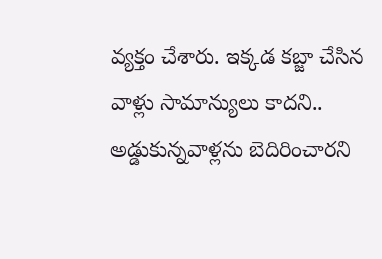వ్యక్తం చేశారు. ఇక్కడ కబ్జా చేసిన వాళ్లు సామాన్యులు కాదని.. అడ్డుకున్నవాళ్లను బెదిరించారని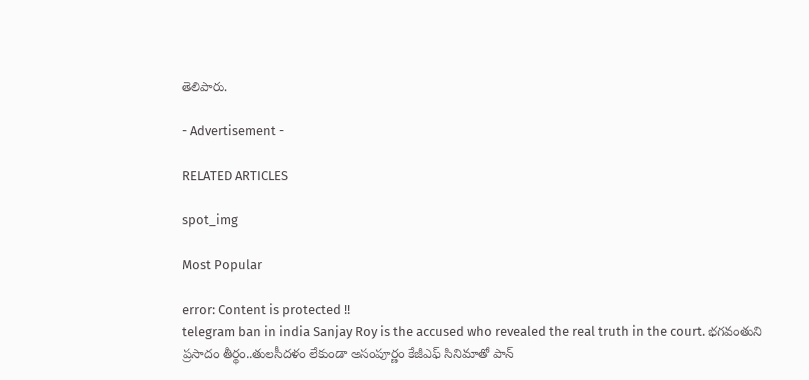తెలిపారు.

- Advertisement -

RELATED ARTICLES

spot_img

Most Popular

error: Content is protected !!
telegram ban in india Sanjay Roy is the accused who revealed the real truth in the court. భగవంతుని ప్రసాదం తీర్థం..తులసీదళం లేకుండా అసంపూర్ణం కేజీఎఫ్ సినిమాతో పాన్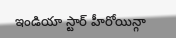ఇండియా స్టార్ హీరోయిన్గా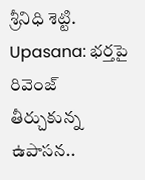శ్రీనిధి శెట్టి. Upasana: భర్తపై రివెంజ్ తీర్చుకున్న ఉపాసన..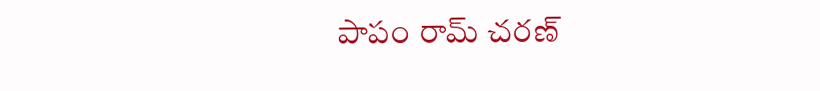పాపం రామ్ చరణ్